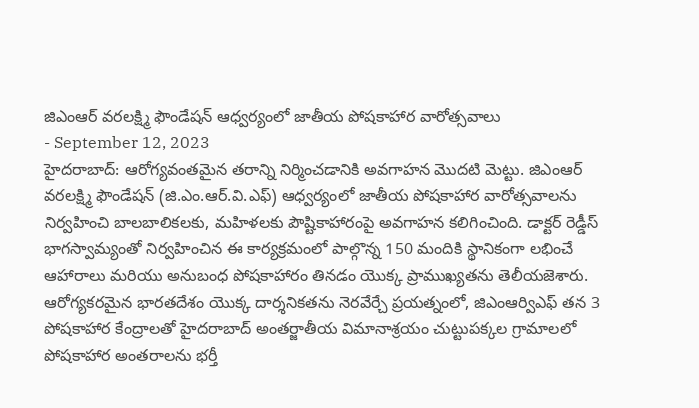జిఎంఆర్ వరలక్ష్మి ఫౌండేషన్ ఆధ్వర్యంలో జాతీయ పోషకాహార వారోత్సవాలు
- September 12, 2023
హైదరాబాద్: ఆరోగ్యవంతమైన తరాన్ని నిర్మించడానికి అవగాహన మొదటి మెట్టు. జిఎంఆర్ వరలక్ష్మి ఫౌండేషన్ (జి.ఎం.ఆర్.వి.ఎఫ్) ఆధ్వర్యంలో జాతీయ పోషకాహార వారోత్సవాలను నిర్వహించి బాలబాలికలకు, మహిళలకు పౌష్టికాహారంపై అవగాహన కలిగించింది. డాక్టర్ రెడ్డీస్ భాగస్వామ్యంతో నిర్వహించిన ఈ కార్యక్రమంలో పాల్గొన్న 150 మందికి స్థానికంగా లభించే ఆహారాలు మరియు అనుబంధ పోషకాహారం తినడం యొక్క ప్రాముఖ్యతను తెలీయజెశారు. ఆరోగ్యకరమైన భారతదేశం యొక్క దార్శనికతను నెరవేర్చే ప్రయత్నంలో, జిఎంఆర్విఎఫ్ తన 3 పోషకాహార కేంద్రాలతో హైదరాబాద్ అంతర్జాతీయ విమానాశ్రయం చుట్టుపక్కల గ్రామాలలో పోషకాహార అంతరాలను భర్తీ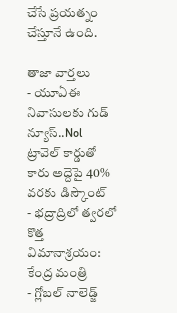చేసే ప్రయత్నం చేస్తూనే ఉంది.

తాజా వార్తలు
- యూఏఈ నివాసులకు గుడ్ న్యూస్..Nol ట్రావెల్ కార్డుతో కారు అద్దెపై 40% వరకు డిస్కౌంట్
- భద్రాద్రిలో త్వరలో కొత్త విమానాశ్రయం: కేంద్ర మంత్రి
- గ్లోబల్ నాలెడ్జ్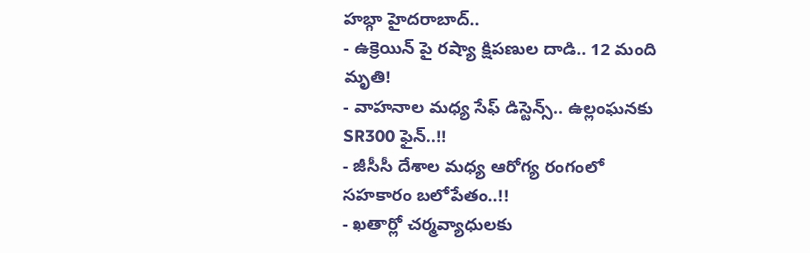హబ్గా హైదరాబాద్..
- ఉక్రెయిన్ పై రష్యా క్షిపణుల దాడి.. 12 మంది మృతి!
- వాహనాల మధ్య సేఫ్ డిస్టెన్స్.. ఉల్లంఘనకు SR300 ఫైన్..!!
- జీసీసీ దేశాల మధ్య ఆరోగ్య రంగంలో సహకారం బలోపేతం..!!
- ఖతార్లో చర్మవ్యాధులకు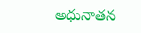అధునాతన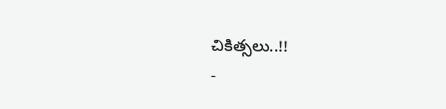చికిత్సలు..!!
-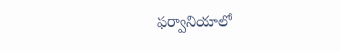ఫర్వానియాలో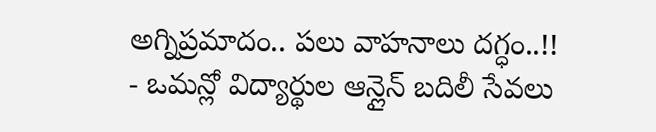అగ్నిప్రమాదం.. పలు వాహనాలు దగ్ధం..!!
- ఒమన్లో విద్యార్థుల ఆన్లైన్ బదిలీ సేవలు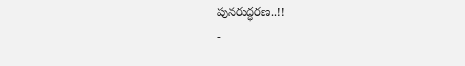పునరుద్ధరణ..!!
-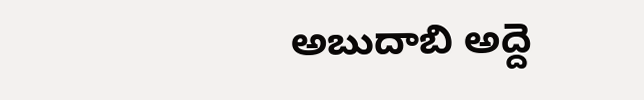అబుదాబి అద్దె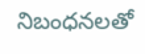నిబంధనలతో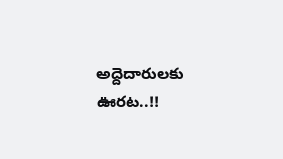అద్దెదారులకు ఊరట..!!